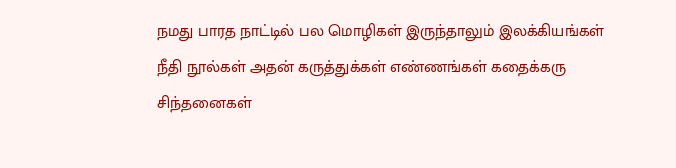நமது பாரத நாட்டில் பல மொழிகள் இருந்தாலும் இலக்கியங்கள்
நீதி நூல்கள் அதன் கருத்துக்கள் எண்ணங்கள் கதைக்கரு
சிந்தனைகள்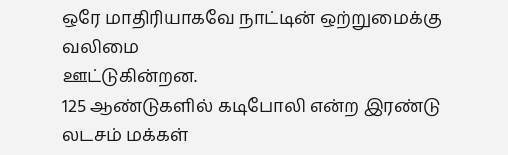ஒரே மாதிரியாகவே நாட்டின் ஒற்றுமைக்கு வலிமை
ஊட்டுகின்றன.
125 ஆண்டுகளில் கடிபோலி என்ற இரண்டு லடசம் மக்கள்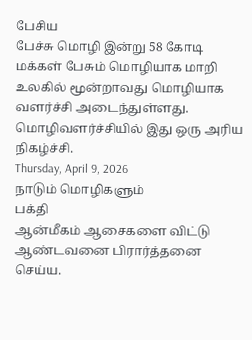பேசிய
பேச்சு மொழி இன்று 58 கோடி மக்கள் பேசும் மொழியாக மாறி
உலகில் மூன்றாவது மொழியாக வளர்ச்சி அடைந்துள்ளது.
மொழிவளர்ச்சியில் இது ஒரு அரிய நிகழ்ச்சி.
Thursday, April 9, 2026
நாடும் மொழிகளும்
பக்தி
ஆன்மீகம் ஆசைகளை விட்டு ஆண்டவனை பிரார்த்தனை செய்ய.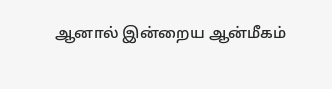ஆனால் இன்றைய ஆன்மீகம்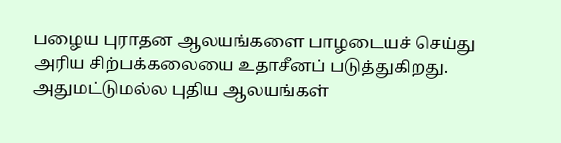பழைய புராதன ஆலயங்களை பாழடையச் செய்து
அரிய சிற்பக்கலையை உதாசீனப் படுத்துகிறது. அதுமட்டுமல்ல புதிய ஆலயங்கள்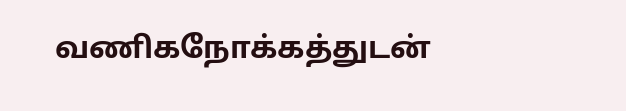வணிகநோக்கத்துடன்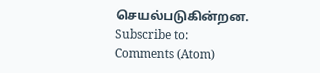செயல்படுகின்றன.
Subscribe to:
Comments (Atom)